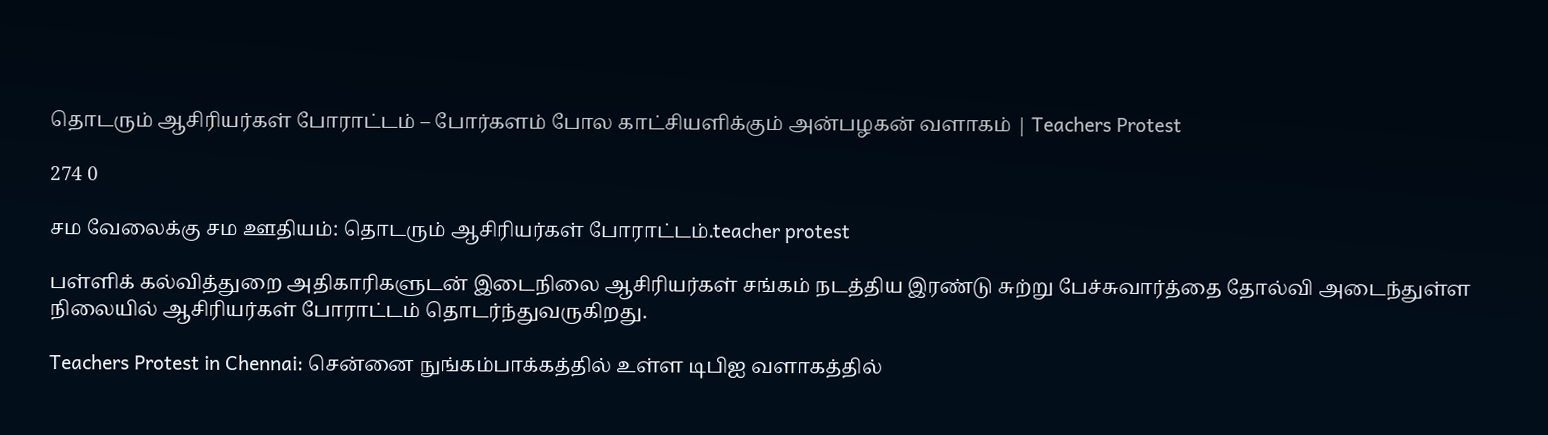தொடரும் ஆசிரியர்கள் போராட்டம் – போர்களம் போல காட்சியளிக்கும் அன்பழகன் வளாகம் | Teachers Protest

274 0

சம வேலைக்கு சம ஊதியம்: தொடரும் ஆசிரியர்கள் போராட்டம்.teacher protest

பள்ளிக் கல்வித்துறை அதிகாரிகளுடன் இடைநிலை ஆசிரியர்கள் சங்கம் நடத்திய இரண்டு சுற்று பேச்சுவார்த்தை தோல்வி அடைந்துள்ள நிலையில் ஆசிரியர்கள் போராட்டம் தொடர்ந்துவருகிறது.

Teachers Protest in Chennai: சென்னை நுங்கம்பாக்கத்தில் உள்ள டிபிஐ வளாகத்தில்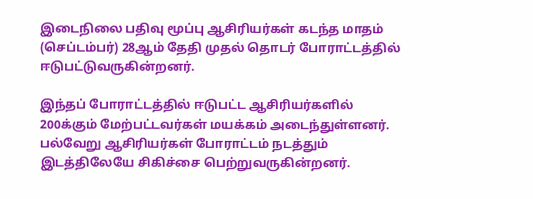இடைநிலை பதிவு மூப்பு ஆசிரியர்கள் கடந்த மாதம் (செப்டம்பர்) 28ஆம் தேதி முதல் தொடர் போராட்டத்தில் ஈடுபட்டுவருகின்றனர்.

இந்தப் போராட்டத்தில் ஈடுபட்ட ஆசிரியர்களில் 200க்கும் மேற்பட்டவர்கள் மயக்கம் அடைந்துள்ளனர். பல்வேறு ஆசிரியர்கள் போராட்டம் நடத்தும் இடத்திலேயே சிகிச்சை பெற்றுவருகின்றனர்.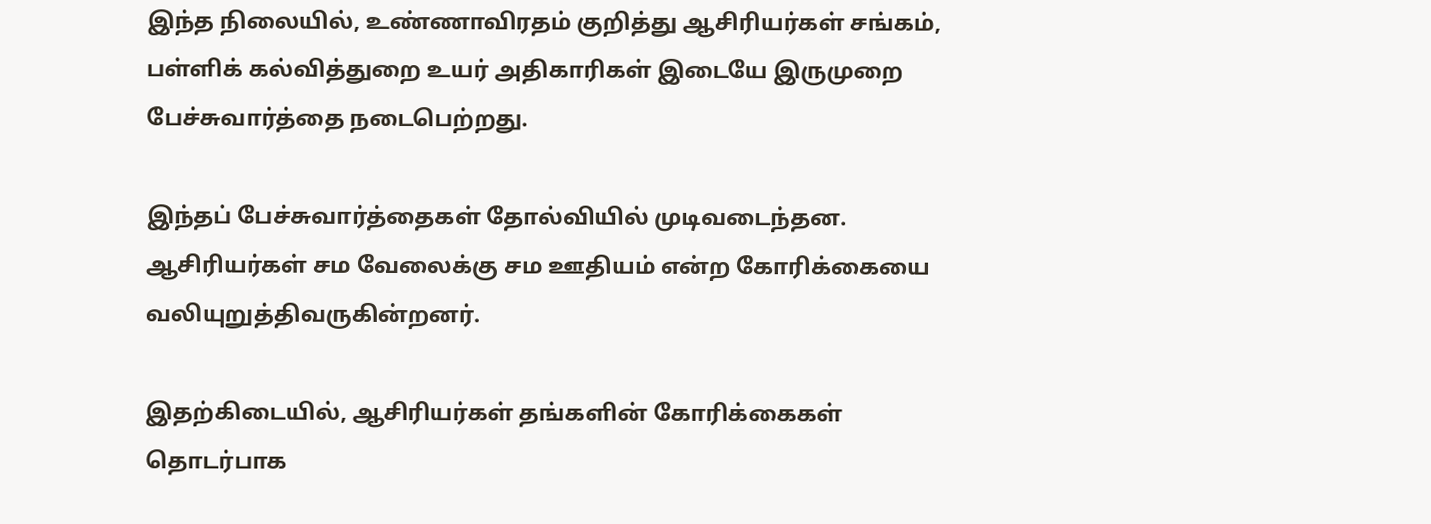இந்த நிலையில், உண்ணாவிரதம் குறித்து ஆசிரியர்கள் சங்கம், பள்ளிக் கல்வித்துறை உயர் அதிகாரிகள் இடையே இருமுறை பேச்சுவார்த்தை நடைபெற்றது.

இந்தப் பேச்சுவார்த்தைகள் தோல்வியில் முடிவடைந்தன. ஆசிரியர்கள் சம வேலைக்கு சம ஊதியம் என்ற கோரிக்கையை வலியுறுத்திவருகின்றனர்.

இதற்கிடையில், ஆசிரியர்கள் தங்களின் கோரிக்கைகள் தொடர்பாக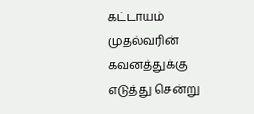கட்டாயம் முதல்வரின் கவனத்துக்கு எடுத்து சென்று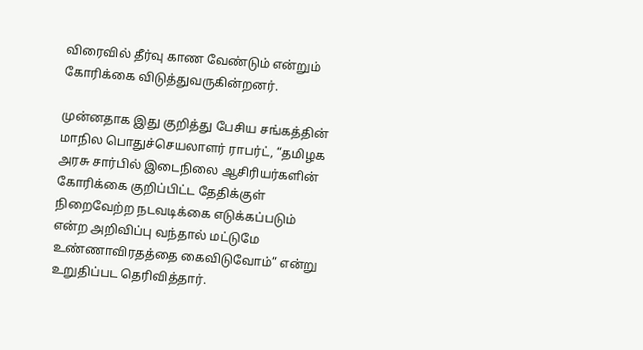விரைவில் தீர்வு காண வேண்டும் என்றும் கோரிக்கை விடுத்துவருகின்றனர்.

முன்னதாக இது குறித்து பேசிய சங்கத்தின் மாநில பொதுச்செயலாளர் ராபர்ட், “தமிழக அரசு சார்பில் இடைநிலை ஆசிரியர்களின் கோரிக்கை குறிப்பிட்ட தேதிக்குள் நிறைவேற்ற நடவடிக்கை எடுக்கப்படும் என்ற அறிவிப்பு வந்தால் மட்டுமே உண்ணாவிரதத்தை கைவிடுவோம்” என்று உறுதிப்பட தெரிவித்தார்.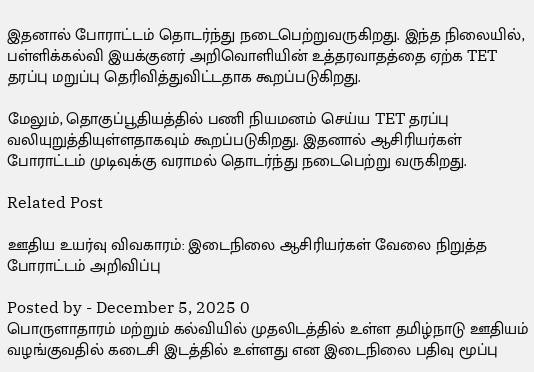இதனால் போராட்டம் தொடர்ந்து நடைபெற்றுவருகிறது. இந்த நிலையில், பள்ளிக்கல்வி இயக்குனர் அறிவொளியின் உத்தரவாதத்தை ஏற்க TET தரப்பு மறுப்பு தெரிவித்துவிட்டதாக கூறப்படுகிறது.

மேலும், தொகுப்பூதியத்தில் பணி நியமனம் செய்ய TET தரப்பு வலியுறுத்தியுள்ளதாகவும் கூறப்படுகிறது. இதனால் ஆசிரியர்கள் போராட்டம் முடிவுக்கு வராமல் தொடர்ந்து நடைபெற்று வருகிறது.

Related Post

ஊதிய உயர்வு விவகாரம்: இடைநிலை ஆசிரியர்கள் வேலை நிறுத்த போராட்டம் அறிவிப்பு

Posted by - December 5, 2025 0
பொருளாதாரம் மற்றும் கல்வியில் முதலிடத்தில் உள்ள தமிழ்நாடு ஊதியம் வழங்குவதில் கடைசி இடத்தில் உள்ளது என இடைநிலை பதிவு மூப்பு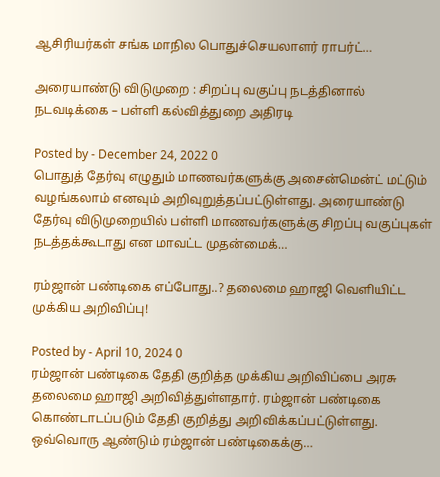ஆசிரியர்கள் சங்க மாநில பொதுச்செயலாளர் ராபர்ட்…

அரையாண்டு விடுமுறை : சிறப்பு வகுப்பு நடத்தினால் நடவடிக்கை – பள்ளி கல்வித்துறை அதிரடி

Posted by - December 24, 2022 0
பொதுத் தேர்வு எழுதும் மாணவர்களுக்கு அசைன்மென்ட் மட்டும் வழங்கலாம் எனவும் அறிவுறுத்தப்பட்டுள்ளது. அரையாண்டு தேர்வு விடுமுறையில் பள்ளி மாணவர்களுக்கு சிறப்பு வகுப்புகள் நடத்தக்கூடாது என மாவட்ட முதன்மைக்…

ரம்ஜான் பண்டிகை எப்போது..? தலைமை ஹாஜி வெளியிட்ட முக்கிய அறிவிப்பு!

Posted by - April 10, 2024 0
ரம்ஜான் பண்டிகை தேதி குறித்த முக்கிய அறிவிப்பை அரசு தலைமை ஹாஜி அறிவித்துள்ளதார். ரம்ஜான் பண்டிகை கொண்டாடப்படும் தேதி குறித்து அறிவிக்கப்பட்டுள்ளது. ஒவ்வொரு ஆண்டும் ரம்ஜான் பண்டிகைக்கு…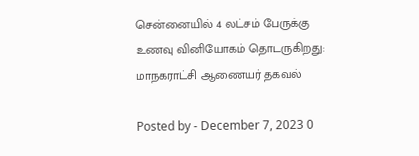சென்னையில் 4 லட்சம் பேருக்கு உணவு வினியோகம் தொடருகிறது: மாநகராட்சி ஆணையர் தகவல்

Posted by - December 7, 2023 0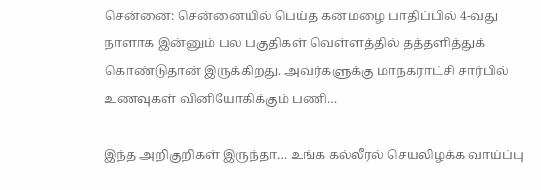சென்னை: சென்னையில் பெய்த கனமழை பாதிப்பில் 4-வது நாளாக இன்னும் பல பகுதிகள் வெள்ளத்தில் தத்தளித்துக் கொண்டுதான் இருக்கிறது. அவர்களுக்கு மாநகராட்சி சார்பில் உணவுகள் வினியோகிக்கும் பணி…

இந்த அறிகுறிகள் இருந்தா… உங்க கல்லீரல் செயலிழக்க வாய்ப்பு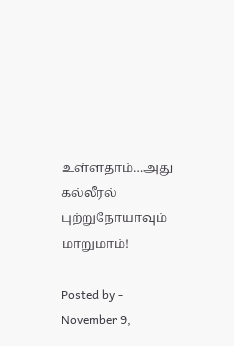உள்ளதாம்…அது கல்லீரல் புற்றுநோயாவும் மாறுமாம்!

Posted by - November 9,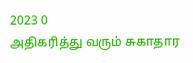2023 0
அதிகரித்து வரும் சுகாதார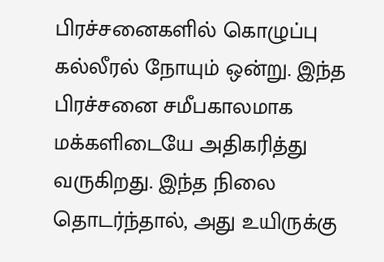பிரச்சனைகளில் கொழுப்பு கல்லீரல் நோயும் ஒன்று. இந்த பிரச்சனை சமீபகாலமாக மக்களிடையே அதிகரித்து வருகிறது. இந்த நிலை தொடர்ந்தால், அது உயிருக்கு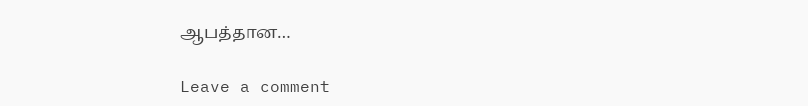ஆபத்தான…

Leave a comment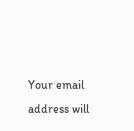Your email address will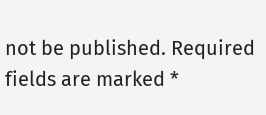not be published. Required fields are marked *